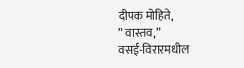दीपक मोहिते,
” वास्तव,”
वसई-विरारमधील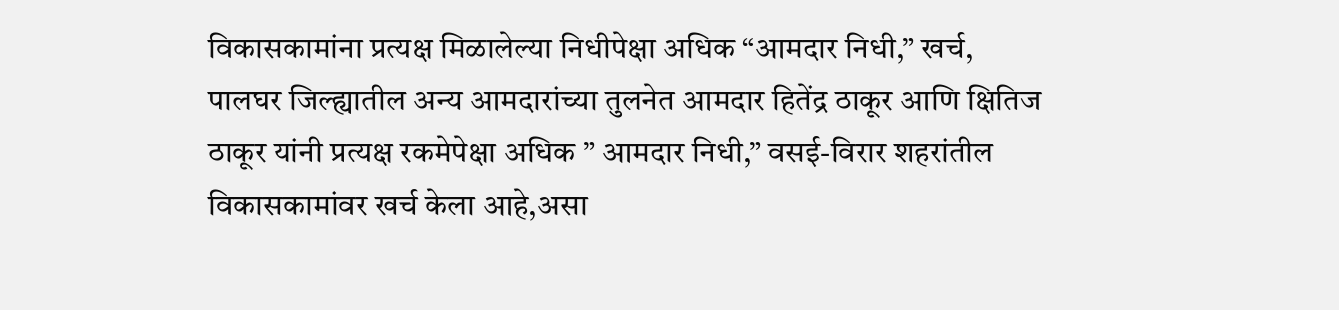विकासकामांना प्रत्यक्ष मिळालेल्या निधीपेक्षा अधिक “आमदार निधी,” खर्च,
पालघर जिल्ह्यातील अन्य आमदारांच्या तुलनेत आमदार हितेंद्र ठाकूर आणि क्षितिज ठाकूर यांनी प्रत्यक्ष रकमेपेक्षा अधिक ” आमदार निधी,” वसई-विरार शहरांतील विकासकामांवर खर्च केला आहे,असा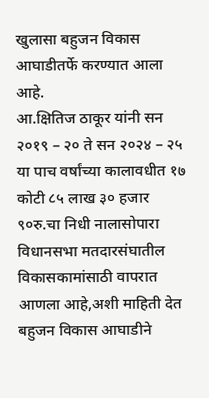खुलासा बहुजन विकास आघाडीतर्फे करण्यात आला आहे.
आ.क्षितिज ठाकूर यांनी सन २०१९ – २० ते सन २०२४ – २५ या पाच वर्षांच्या कालावधीत १७ कोटी ८५ लाख ३० हजार ९०रु.चा निधी नालासोपारा विधानसभा मतदारसंघातील विकासकामांसाठी वापरात आणला आहे,अशी माहिती देत बहुजन विकास आघाडीने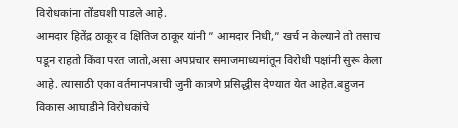विरोधकांना तोंडघशी पाडले आहे.
आमदार हितेंद्र ठाकूर व क्षितिज ठाकूर यांनी ” आमदार निधी,” खर्च न केल्याने तो तसाच पडून राहतो किंवा परत जातो,असा अपप्रचार समाजमाध्यमांतून विरोधी पक्षांनी सुरू केला आहे. त्यासाठी एका वर्तमानपत्राची जुनी कात्रणे प्रसिद्धीस देण्यात येत आहेत.बहुजन विकास आघाडीने विरोधकांचे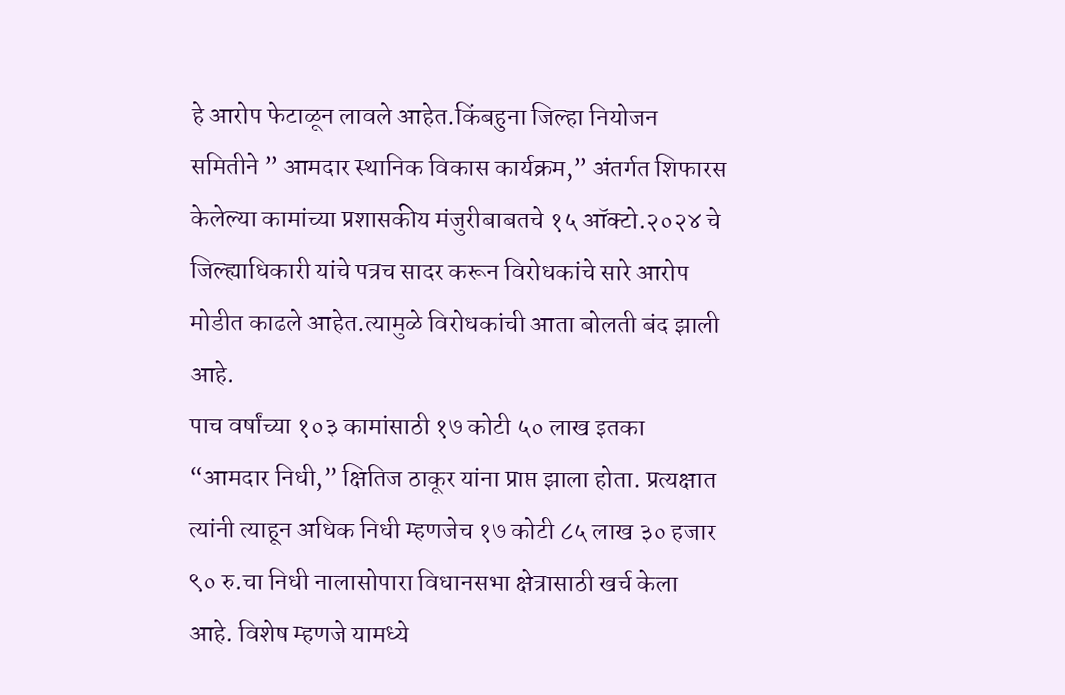हे आरोप फेटाळून लावले आहेत.किंबहुना जिल्हा नियोजन समितीने ” आमदार स्थानिक विकास कार्यक्रम,” अंतर्गत शिफारस केलेल्या कामांच्या प्रशासकीय मंजुरीबाबतचे १५ ऑक्टो.२०२४ चे जिल्ह्याधिकारी यांचे पत्रच सादर करून विरोधकांचे सारे आरोप मोडीत काढले आहेत.त्यामुळे विरोधकांची आता बोलती बंद झाली आहे.
पाच वर्षांच्या १०३ कामांसाठी १७ कोटी ५० लाख इतका “आमदार निधी,” क्षितिज ठाकूर यांना प्राप्त झाला होता. प्रत्यक्षात त्यांनी त्याहून अधिक निधी म्हणजेच १७ कोटी ८५ लाख ३० हजार ९० रु.चा निधी नालासोपारा विधानसभा क्षेत्रासाठी खर्च केला आहे. विशेष म्हणजे यामध्ये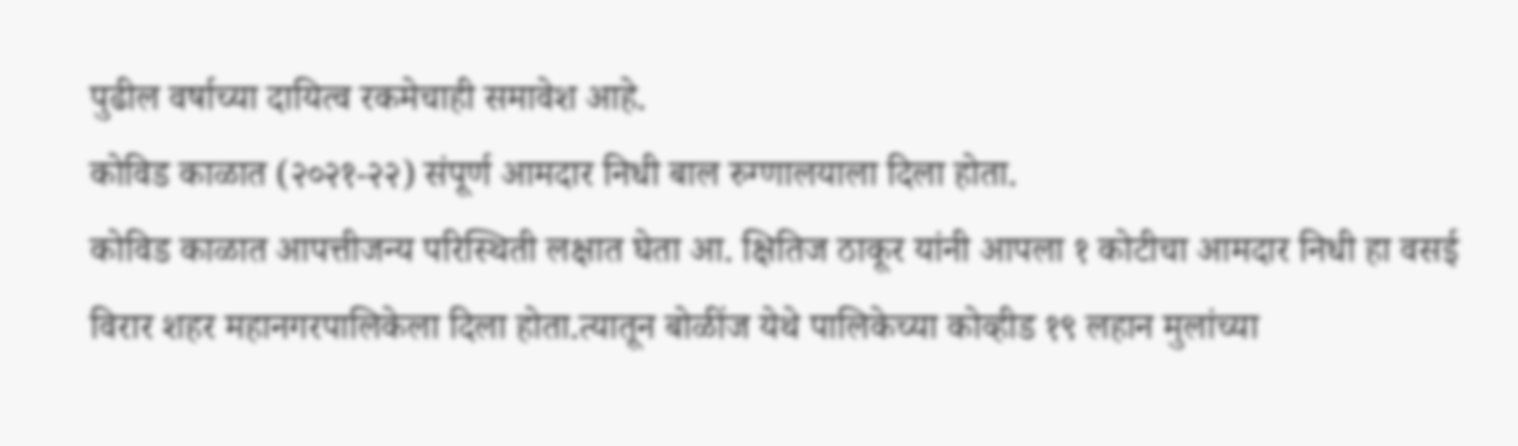पुढील वर्षाच्या दायित्व रकमेचाही समावेश आहे.
कोविड काळात (२०२१-२२) संपूर्ण आमदार निधी बाल रुग्णालयाला दिला होता.
कोविड काळात आपत्तीजन्य परिस्थिती लक्षात घेता आ. क्षितिज ठाकूर यांनी आपला १ कोटीचा आमदार निधी हा वसई विरार शहर महानगरपालिकेला दिला होता.त्यातून बोळींज येथे पालिकेच्या कोव्हीड १९ लहान मुलांच्या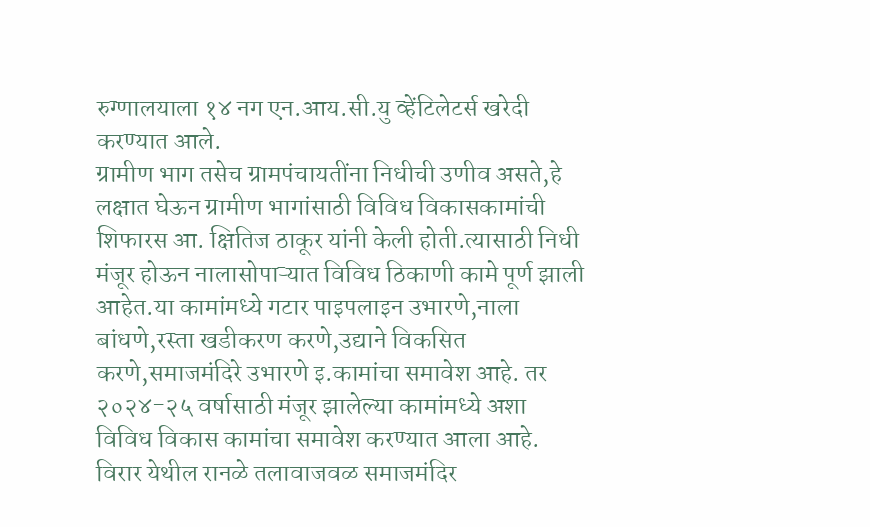रुग्णालयाला १४ नग एन.आय.सी.यु व्हेंटिलेटर्स खरेदी करण्यात आले.
ग्रामीण भाग तसेच ग्रामपंचायतींना निधीची उणीव असते,हे लक्षात घेऊन ग्रामीण भागांसाठी विविध विकासकामांची शिफारस आ. क्षितिज ठाकूर यांनी केली होती.त्यासाठी निधी मंजूर होऊन नालासोपाऱ्यात विविध ठिकाणी कामे पूर्ण झाली आहेत.या कामांमध्ये गटार पाइपलाइन उभारणे,नाला बांधणे,रस्ता खडीकरण करणे,उद्याने विकसित करणे,समाजमंदिरे उभारणे इ.कामांचा समावेश आहे. तर २०२४-२५ वर्षासाठी मंजूर झालेल्या कामांमध्ये अशा विविध विकास कामांचा समावेश करण्यात आला आहे.
विरार येथील रानळे तलावाजवळ समाजमंदिर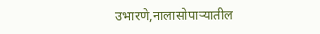उभारणे,नालासोपाऱ्यातील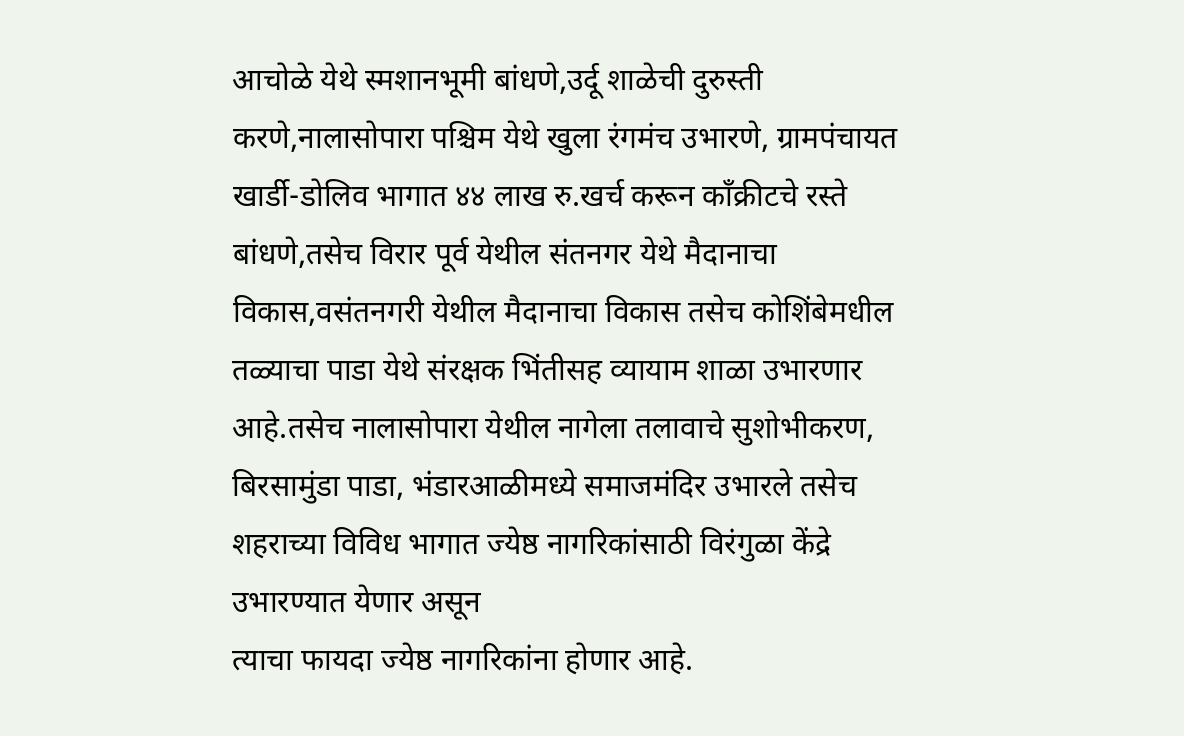आचोळे येथे स्मशानभूमी बांधणे,उर्दू शाळेची दुरुस्ती करणे,नालासोपारा पश्चिम येथे खुला रंगमंच उभारणे, ग्रामपंचायत खार्डी-डोलिव भागात ४४ लाख रु.खर्च करून काँक्रीटचे रस्ते बांधणे,तसेच विरार पूर्व येथील संतनगर येथे मैदानाचा विकास,वसंतनगरी येथील मैदानाचा विकास तसेच कोशिंबेमधील तळ्याचा पाडा येथे संरक्षक भिंतीसह व्यायाम शाळा उभारणार आहे.तसेच नालासोपारा येथील नागेला तलावाचे सुशोभीकरण, बिरसामुंडा पाडा, भंडारआळीमध्ये समाजमंदिर उभारले तसेच शहराच्या विविध भागात ज्येष्ठ नागरिकांसाठी विरंगुळा केंद्रे उभारण्यात येणार असून
त्याचा फायदा ज्येष्ठ नागरिकांना होणार आहे.